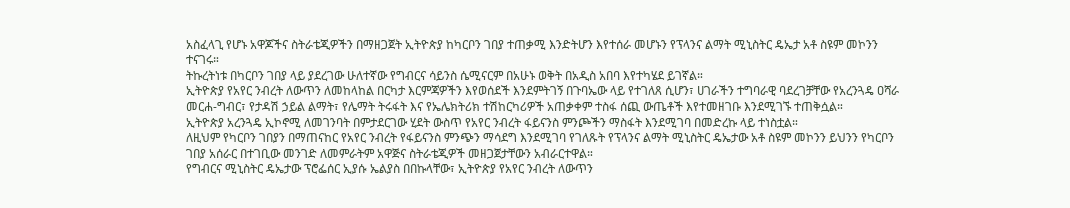አስፈላጊ የሆኑ አዋጆችና ስትራቴጂዎችን በማዘጋጀት ኢትዮጵያ ከካርቦን ገበያ ተጠቃሚ እንድትሆን እየተሰራ መሆኑን የፕላንና ልማት ሚኒስትር ዴኤታ አቶ ስዩም መኮንን ተናገሩ።
ትኩረትነቱ በካርቦን ገበያ ላይ ያደረገው ሁለተኛው የግብርና ሳይንስ ሴሚናርም በአሁኑ ወቅት በአዲስ አበባ እየተካሄደ ይገኛል።
ኢትዮጵያ የአየር ንብረት ለውጥን ለመከላከል በርካታ እርምጃዎችን እየወሰደች እንደምትገኝ በጉባኤው ላይ የተገለጸ ሲሆን፣ ሀገራችን ተግባራዊ ባደረገቻቸው የአረንጓዴ ዐሻራ መርሐ-ግብር፣ የታዳሽ ኃይል ልማት፣ የሌማት ትሩፋት እና የኤሌክትሪክ ተሽከርካሪዎች አጠቃቀም ተስፋ ሰጪ ውጤቶች እየተመዘገቡ እንደሚገኙ ተጠቅሷል።
ኢትዮጵያ አረንጓዴ ኢኮኖሚ ለመገንባት በምታደርገው ሂደት ውስጥ የአየር ንብረት ፋይናንስ ምንጮችን ማስፋት እንደሚገባ በመድረኩ ላይ ተነስቷል።
ለዚህም የካርቦን ገበያን በማጠናከር የአየር ንብረት የፋይናንስ ምንጭን ማሳደግ እንደሚገባ የገለጹት የፕላንና ልማት ሚኒስትር ዴኤታው አቶ ስዩም መኮንን ይህንን የካርቦን ገበያ አሰራር በተገቢው መንገድ ለመምራትም አዋጅና ስትራቴጂዎች መዘጋጀታቸውን አብራርተዋል።
የግብርና ሚኒስትር ዴኤታው ፕሮፌሰር ኢያሱ ኤልያስ በበኩላቸው፣ ኢትዮጵያ የአየር ንብረት ለውጥን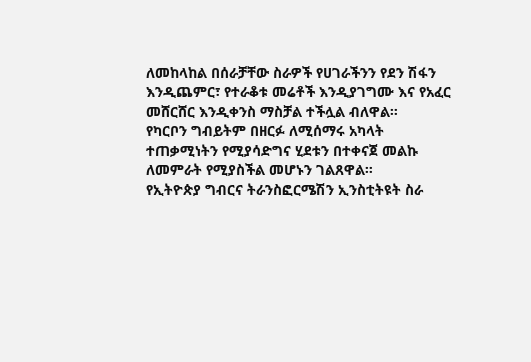ለመከላከል በሰራቻቸው ስራዎች የሀገራችንን የደን ሽፋን እንዲጨምር፣ የተራቆቱ መሬቶች እንዲያገግሙ እና የአፈር መሸርሸር እንዲቀንስ ማስቻል ተችሏል ብለዋል።
የካርቦን ግብይትም በዘርፉ ለሚሰማሩ አካላት ተጠቃሚነትን የሚያሳድግና ሂደቱን በተቀናጀ መልኩ ለመምራት የሚያስችል መሆኑን ገልጸዋል።
የኢትዮጵያ ግብርና ትራንስፎርሜሽን ኢንስቲትዩት ስራ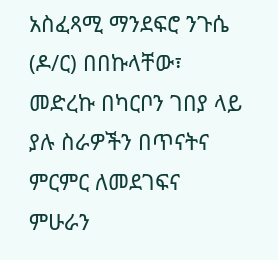አስፈጻሚ ማንደፍሮ ንጉሴ (ዶ/ር) በበኩላቸው፣ መድረኩ በካርቦን ገበያ ላይ ያሉ ስራዎችን በጥናትና ምርምር ለመደገፍና ምሁራን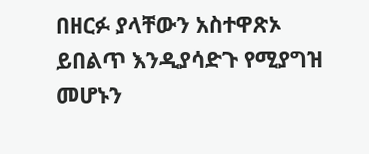በዘርፉ ያላቸውን አስተዋጽኦ ይበልጥ እንዲያሳድጉ የሚያግዝ መሆኑን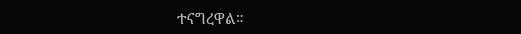ተናግረዋል።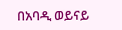በአባዲ ወይናይ